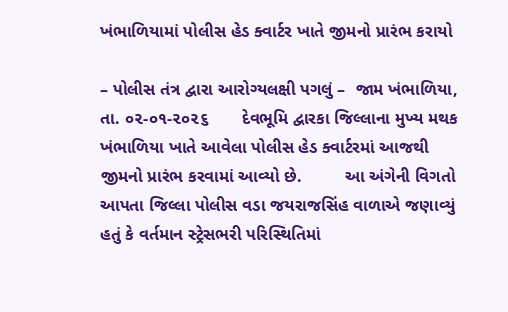ખંભાળિયામાં પોલીસ હેડ ક્વાર્ટર ખાતે જીમનો પ્રારંભ કરાયો

– પોલીસ તંત્ર દ્વારા આરોગ્યલક્ષી પગલું –  જામ ખંભાળિયા, તા. ૦૨-૦૧-૨૦૨૬       દેવભૂમિ દ્વારકા જિલ્લાના મુખ્ય મથક ખંભાળિયા ખાતે આવેલા પોલીસ હેડ ક્વાર્ટરમાં આજથી જીમનો પ્રારંભ કરવામાં આવ્યો છે.         આ અંગેની વિગતો આપતા જિલ્લા પોલીસ વડા જયરાજસિંહ વાળાએ જણાવ્યું હતું કે વર્તમાન સ્ટ્રેસભરી પરિસ્થિતિમાં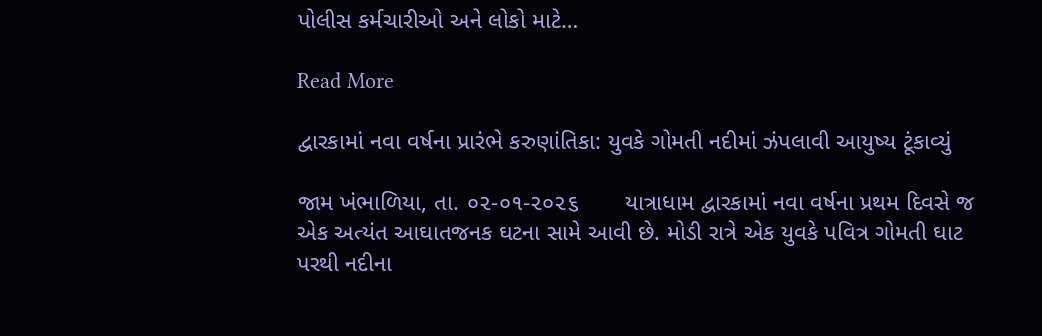પોલીસ કર્મચારીઓ અને લોકો માટે…

Read More

દ્વારકામાં નવા વર્ષના પ્રારંભે કરુણાંતિકા: યુવકે ગોમતી નદીમાં ઝંપલાવી આયુષ્ય ટૂંકાવ્યું

જામ ખંભાળિયા, તા. ૦૨-૦૧-૨૦૨૬       યાત્રાધામ દ્વારકામાં નવા વર્ષના પ્રથમ દિવસે જ એક અત્યંત આઘાતજનક ઘટના સામે આવી છે. મોડી રાત્રે એક યુવકે પવિત્ર ગોમતી ઘાટ પરથી નદીના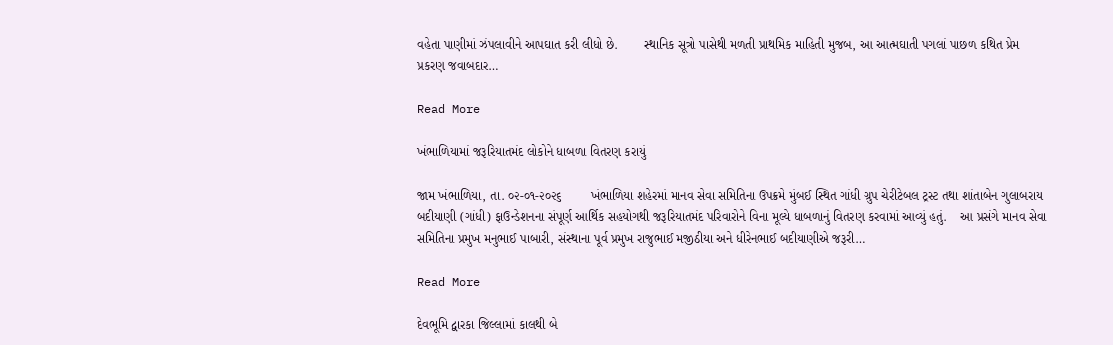વહેતા પાણીમાં ઝંપલાવીને આપઘાત કરી લીધો છે.       સ્થાનિક સૂત્રો પાસેથી મળતી પ્રાથમિક માહિતી મુજબ, આ આત્મઘાતી પગલાં પાછળ કથિત પ્રેમ પ્રકરણ જવાબદાર…

Read More

ખંભાળિયામાં જરૂરિયાતમંદ લોકોને ધાબળા વિતરણ કરાયું

જામ ખંભાળિયા, તા. ૦૨-૦૧-૨૦૨૬        ખંભાળિયા શહેરમાં માનવ સેવા સમિતિના ઉપક્રમે મુંબઈ સ્થિત ગાંધી ગ્રુપ ચેરીટેબલ ટ્રસ્ટ તથા શાંતાબેન ગુલાબરાય બદીયાણી (ગાંધી) ફાઉન્ડેશનના સંપૂર્ણ આર્થિક સહયોગથી જરૂરિયાતમંદ પરિવારોને વિના મૂલ્યે ધાબળાનું વિતરણ કરવામાં આવ્યું હતું.    આ પ્રસંગે માનવ સેવા સમિતિના પ્રમુખ મનુભાઈ પાબારી, સંસ્થાના પૂર્વ પ્રમુખ રાજુભાઈ મજીઠીયા અને ધીરેનભાઈ બદીયાણીએ જરૂરી…

Read More

દેવભૂમિ દ્વારકા જિલ્લામાં કાલથી બે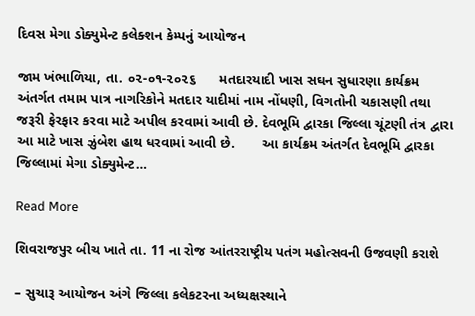દિવસ મેગા ડોક્યુમેન્ટ કલેક્શન કેમ્પનું આયોજન

જામ ખંભાળિયા, તા. ૦૨-૦૧-૨૦૨૬      મતદારયાદી ખાસ સઘન સુધારણા કાર્યક્રમ અંતર્ગત તમામ પાત્ર નાગરિકોને મતદાર યાદીમાં નામ નોંધણી, વિગતોની ચકાસણી તથા જરૂરી ફેરફાર કરવા માટે અપીલ કરવામાં આવી છે. દેવભૂમિ દ્વારકા જિલ્લા ચૂંટણી તંત્ર દ્વારા આ માટે ખાસ ઝુંબેશ હાથ ધરવામાં આવી છે.       આ કાર્યક્રમ અંતર્ગત દેવભૂમિ દ્વારકા જિલ્લામાં મેગા ડોક્યુમેન્ટ…

Read More

શિવરાજપુર બીચ ખાતે તા. 11 ના રોજ આંતરરાષ્ટ્રીય પતંગ મહોત્સવની ઉજવણી કરાશે

– સુચારૂ આયોજન અંગે જિલ્લા કલેકટરના અધ્યક્ષસ્થાને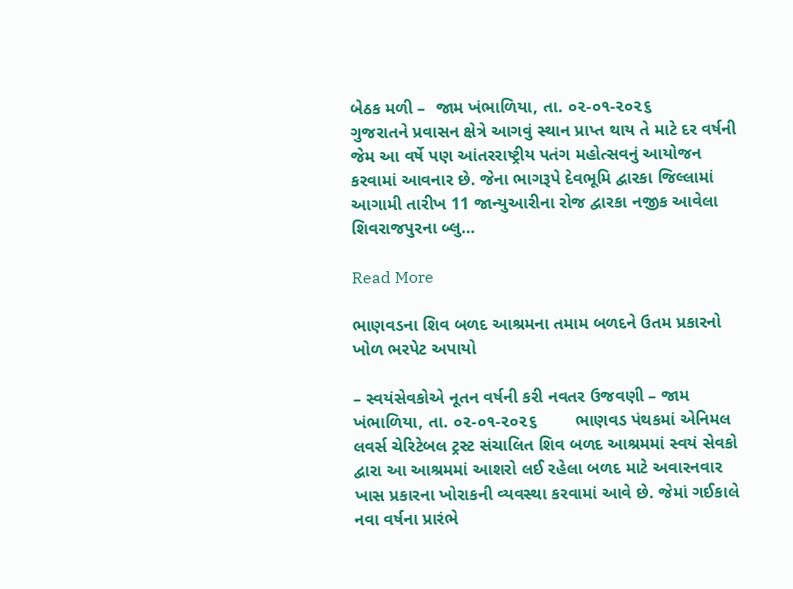બેઠક મળી –  જામ ખંભાળિયા, તા. ૦૨-૦૧-૨૦૨૬         ગુજરાતને પ્રવાસન ક્ષેત્રે આગવું સ્થાન પ્રાપ્ત થાય તે માટે દર વર્ષની જેમ આ વર્ષે પણ આંતરરાષ્ટ્રીય પતંગ મહોત્સવનું આયોજન કરવામાં આવનાર છે. જેના ભાગરૂપે દેવભૂમિ દ્વારકા જિલ્લામાં આગામી તારીખ 11 જાન્યુઆરીના રોજ દ્વારકા નજીક આવેલા શિવરાજપુરના બ્લુ…

Read More

ભાણવડના શિવ બળદ આશ્રમના તમામ બળદને ઉતમ પ્રકારનો ખોળ ભરપેટ અપાયો

– સ્વયંસેવકોએ નૂતન વર્ષની કરી નવતર ઉજવણી – જામ ખંભાળિયા, તા. ૦૨-૦૧-૨૦૨૬        ભાણવડ પંથકમાં એનિમલ લવર્સ ચેરિટેબલ ટ્રસ્ટ સંચાલિત શિવ બળદ આશ્રમમાં સ્વયં સેવકો દ્વારા આ આશ્રમમાં આશરો લઈ રહેલા બળદ માટે અવારનવાર ખાસ પ્રકારના ખોરાકની વ્યવસ્થા કરવામાં આવે છે. જેમાં ગઈકાલે નવા વર્ષના પ્રારંભે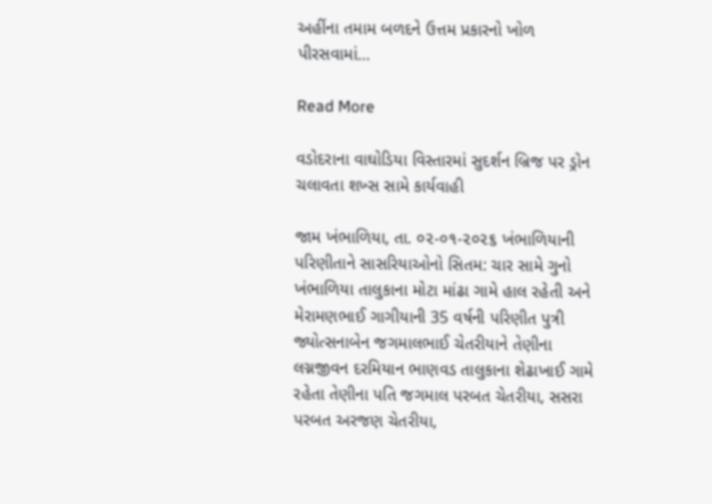અહીંના તમામ બળદને ઉત્તમ પ્રકારનો ખોળ પીરસવામાં…

Read More

વડોદરાના વાઘોડિયા વિસ્તારમાં સુદર્શન બ્રિજ પર ડ્રોન ચલાવતા શખ્સ સામે કાર્યવાહી

જામ ખંભાળિયા, તા. ૦૨-૦૧-૨૦૨૬ ખંભાળિયાની પરિણીતાને સાસરિયાઓનો સિતમ: ચાર સામે ગુનો         ખંભાળિયા તાલુકાના મોટા માંઢા ગામે હાલ રહેતી અને મેરામણભાઈ ગાગીયાની 35 વર્ષની પરિણીત પુત્રી જ્યોત્સનાબેન જગમાલભાઈ ચેતરીયાને તેણીના લગ્નજીવન દરમિયાન ભાણવડ તાલુકાના શેઢાખાઈ ગામે રહેતા તેણીના પતિ જગમાલ પરબત ચેતરીયા, સસરા પરબત અરજણ ચેતરીયા,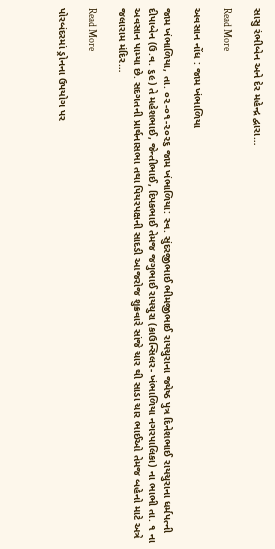સાસુ રંભીબેન અને દેર મહેન્દ્ર દ્વારા…

Read More

અવસાન નોંધ : જામ ખંભાળિયા

જામ ખંભાળિયા, તા. ૦૨-૦૧-૨૦૨૬ જામ ખંભાળિયા: સ્વ. સુંદરજીભાઈ ભીમજીભાઈ રાયચુરાના જ્યેષ્ઠ પુત્ર દિનેશભાઈ રાયચુરાના ધર્મપત્ની દીપાબેન (ઉ.વ. ૬૯) તે મહેશભાઈ, જેન્તીભાઈ, દિપકભાઈ તેમજ જગુભાઈ રાયચુરા (કાઉન્સિલર- ખંભાળિયા નગરપાલિકા) ના ભાભી તા. ૧ ના અવસાન પામ્યા છે. સદગતની પ્રાર્થનાસભા તથા પિયરપક્ષની સાદડી આજરોજ શુક્રવારે સાંજે ચાર થી સાડા ચાર ભાઈઓ તેમજ બહેનો માટે અત્રે જલારામ મંદિર…

Read More

પોરબંદરમાં ડ્રોનના ઉપયોગ પર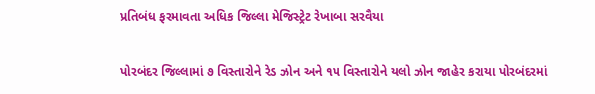પ્રતિબંધ ફરમાવતા અધિક જિલ્લા મેજિસ્ટ્રેટ રેખાબા સરવૈયા

પોરબંદર જિલ્લામાં ૭ વિસ્તારોને રેડ ઝોન અને ૧૫ વિસ્તારોને યલો ઝોન જાહેર કરાયા પોરબંદરમાં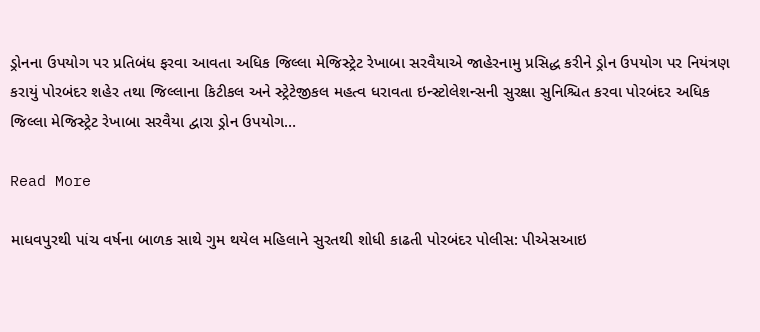ડ્રોનના ઉપયોગ પર પ્રતિબંધ ફરવા આવતા અધિક જિલ્લા મેજિસ્ટ્રેટ રેખાબા સરવૈયાએ જાહેરનામુ પ્રસિદ્ધ કરીને ડ્રોન ઉપયોગ પર નિયંત્રણ કરાયું પોરબંદર શહેર તથા જિલ્લાના કિટીકલ અને સ્ટ્રેટેજીકલ મહત્વ ધરાવતા ઇન્સ્ટોલેશન્સની સુરક્ષા સુનિશ્ચિત કરવા પોરબંદર અધિક જિલ્લા મેજિસ્ટ્રેટ રેખાબા સરવૈયા દ્વારા ડ્રોન ઉપયોગ…

Read More

માધવપુરથી પાંચ વર્ષના બાળક સાથે ગુમ થયેલ મહિલાને સુરતથી શોધી કાઢતી પોરબંદર પોલીસ: પીએસઆઇ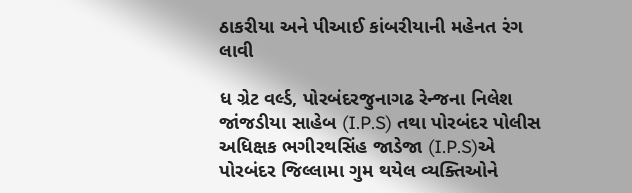ઠાકરીયા અને પીઆઈ કાંબરીયાની મહેનત રંગ લાવી

ધ ગ્રેટ વર્લ્ડ, પોરબંદરજુનાગઢ રેન્જના નિલેશ જાંજડીયા સાહેબ (I.P.S) તથા પોરબંદર પોલીસ અધિક્ષક ભગીરથસિંહ જાડેજા (I.P.S)એ પોરબંદર જિલ્લામા ગુમ થયેલ વ્યક્તિઓને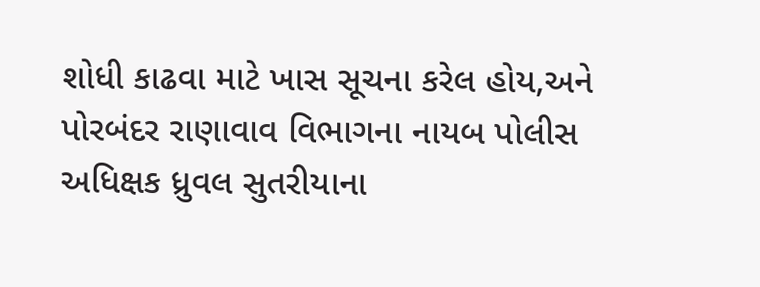શોધી કાઢવા માટે ખાસ સૂચના કરેલ હોય,અને પોરબંદર રાણાવાવ વિભાગના નાયબ પોલીસ અધિક્ષક ધ્રુવલ સુતરીયાના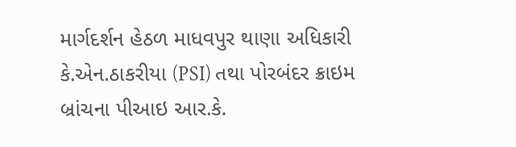માર્ગદર્શન હેઠળ માધવપુર થાણા અધિકારી કે.એન.ઠાકરીયા (PSI) તથા પોરબંદર ક્રાઇમ બ્રાંચના પીઆઇ આર.કે.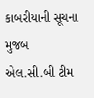કાબરીયાની સૂચના મુજબ એલ.સી.બી ટીમ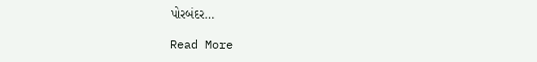પોરબંદર…

Read More